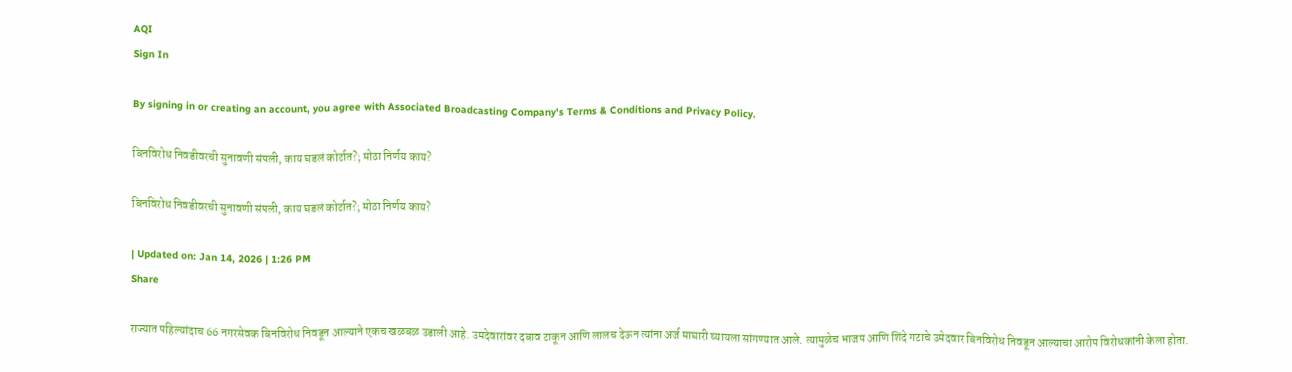AQI
Sign In

By signing in or creating an account, you agree with Associated Broadcasting Company's Terms & Conditions and Privacy Policy.

बिनविरोध निवडीवरची सुनावणी संपली, काय घडलं कोर्टात?; मोठा निर्णय काय?

बिनविरोध निवडीवरची सुनावणी संपली, काय घडलं कोर्टात?; मोठा निर्णय काय?

| Updated on: Jan 14, 2026 | 1:26 PM
Share

राज्यात पहिल्यांदाच 66 नगरसेवक बिनविरोध निवडून आल्याने एकच खळबळ उडाली आहे. उमदेवारांवर दबाव टाकून आणि लालच देऊन त्यांना अर्ज माघारी घ्यायला सांगण्यात आले. त्यामुळेच भाजप आणि शिंदे गटाचे उमेदवार बिनविरोध निवडून आल्याचा आरोप विरोधकांनी केला होता.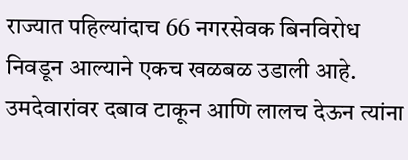राज्यात पहिल्यांदाच 66 नगरसेवक बिनविरोध निवडून आल्याने एकच खळबळ उडाली आहे. उमदेवारांवर दबाव टाकून आणि लालच देऊन त्यांना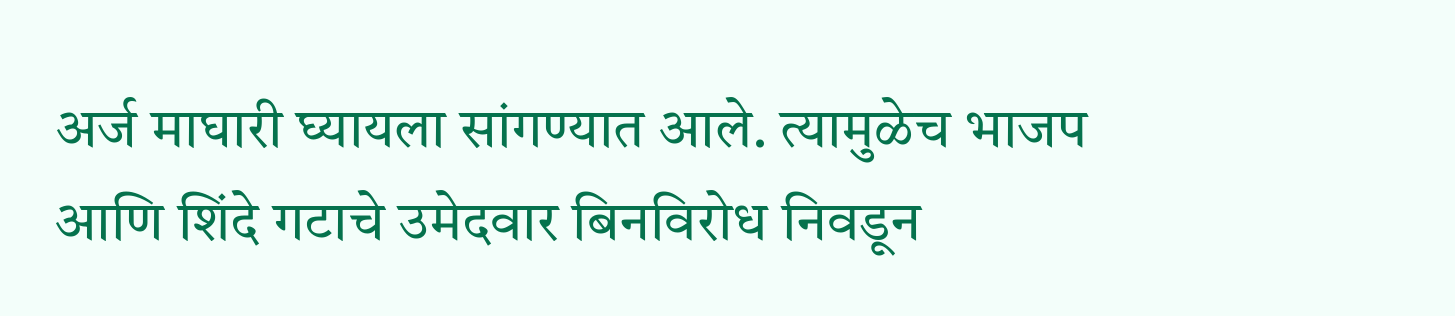अर्ज माघारी घ्यायला सांगण्यात आले. त्यामुळेच भाजप आणि शिंदे गटाचे उमेदवार बिनविरोध निवडून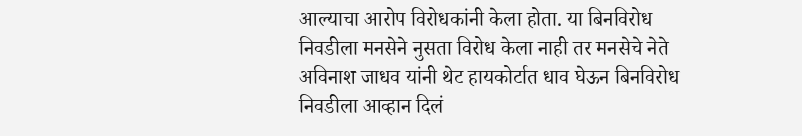आल्याचा आरोप विरोधकांनी केला होता. या बिनविरोध निवडीला मनसेने नुसता विरोध केला नाही तर मनसेचे नेते अविनाश जाधव यांनी थेट हायकोर्टात धाव घेऊन बिनविरोध निवडीला आव्हान दिलं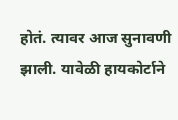होतं. त्यावर आज सुनावणी झाली. यावेळी हायकोर्टाने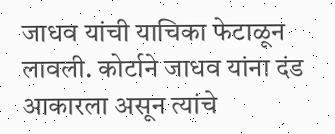जाधव यांची याचिका फेटाळून लावली. कोर्टाने जाधव यांना दंड आकारला असून त्यांचे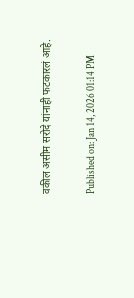वकील असीम सरोदे यांनाही फटकारलं आहे.

Published on: Jan 14, 2026 01:14 PM